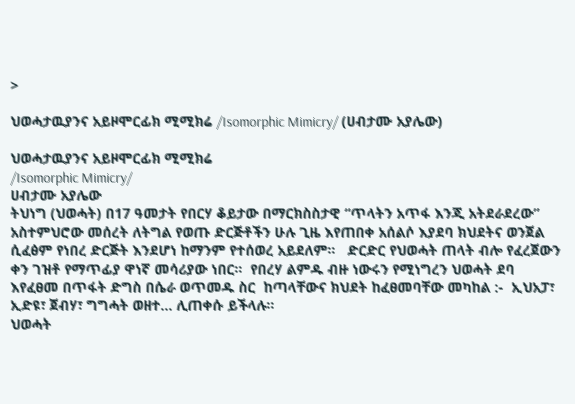>

ህወሓታዉያንና አይዞሞርፊክ ሚሚክሬ /Isomorphic Mimicry/ (ሀብታሙ አያሌው)

ህወሓታዉያንና አይዞሞርፊክ ሚሚክሬ
/Isomorphic Mimicry/
ሀብታሙ አያሌው
ትህነግ (ህወሓት) በ17 ዓመታት የበርሃ ቆይታው በማርክስስታዊ “ጥላትን አጥፋ እንጂ አትደራደረው”  አስተምህሮው መሰረት ለትግል የወጡ ድርጅቶችን ሁሉ ጊዜ እየጠበቀ አሰልሶ እያደባ ክህደትና ወንጀል ሲፈፅም የነበረ ድርጅት እንደሆነ ከማንም የተሰወረ አይደለም።   ድርድር የህወሓት ጠላት ብሎ የፈረጀውን ቀን ገዝቶ የማጥፊያ ዋነኛ መሳሪያው ነበር።  የበረሃ ልምዱ ብዙ ነውሩን የሚነግረን ህወሓት ደባ እየፈፀመ በጥፋት ድግስ በሴራ ወጥመዱ ስር  ከጣላቸውና ክህደት ከፈፀመባቸው መካከል :-  ኢህአፓ፣  ኢድዩ፣ ጀብሃ፣ ግግሓት ወዘተ… ሊጠቀሱ ይችላሉ።
ህወሓት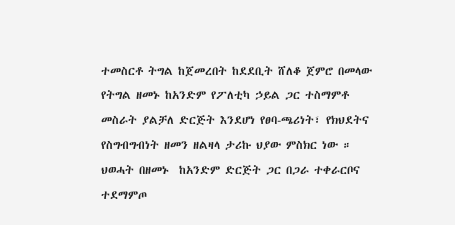ተመስርቶ ትግል ከጀመረበት ከደደቢት ሸለቆ ጀምሮ በመላው የትግል ዘመኑ ከአንድም የፖለቲካ ኃይል ጋር ተስማምቶ መስራት ያልቻለ ድርጅት እንደሆነ የፀባ-ጫሪነት፣ የክህደትና የስግብግብነት ዘመን ዘልዛላ ታሪኩ ህያው ምስክር ነው ።  ህወሓት በዘመኑ  ከአንድም ድርጅት ጋር በጋራ ተቀራርቦና ተደማምጦ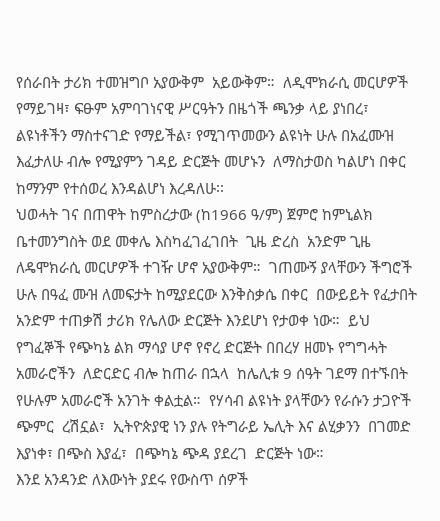የሰራበት ታሪክ ተመዝግቦ አያውቅም  አይውቅም።  ለዲሞክራሲ መርሆዎች የማይገዛ፣ ፍፁም አምባገነናዊ ሥርዓትን በዜጎች ጫንቃ ላይ ያነበረ፣ ልዩነቶችን ማስተናገድ የማይችል፣ የሚገጥመውን ልዩነት ሁሉ በአፈሙዝ እፈታለሁ ብሎ የሚያምን ገዳይ ድርጅት መሆኑን  ለማስታወስ ካልሆነ በቀር ከማንም የተሰወረ እንዳልሆነ እረዳለሁ፡፡
ህወሓት ገና በጠዋት ከምስረታው (ከ1966 ዓ/ም) ጀምሮ ከምኒልክ ቤተመንግስት ወደ መቀሌ እስካፈገፈገበት  ጊዜ ድረስ  አንድም ጊዜ ለዴሞክራሲ መርሆዎች ተገዥ ሆኖ አያውቅም።  ገጠሙኝ ያላቸውን ችግሮች ሁሉ በዓፈ ሙዝ ለመፍታት ከሚያደርው እንቅስቃሴ በቀር  በውይይት የፈታበት አንድም ተጠቃሽ ታሪክ የሌለው ድርጅት እንደሆነ የታወቀ ነው።  ይህ የግፈኞች የጭካኔ ልክ ማሳያ ሆኖ የኖረ ድርጅት በበረሃ ዘመኑ የግግሓት አመራሮችን  ለድርድር ብሎ ከጠራ በኋላ  ከሌሊቱ 9 ሰዓት ገደማ በተኙበት  የሁሉም አመራሮች አንገት ቀልቷል።  የሃሳብ ልዩነት ያላቸውን የራሱን ታጋዮች ጭምር  ረሽኗል፣  ኢትዮጵያዊ ነን ያሉ የትግራይ ኤሊት እና ልሂቃንን  በገመድ እያነቀ፣ በጭስ እያፈ፣  በጭካኔ ጭዳ ያደረገ  ድርጅት ነው።
እንደ አንዳንድ ለእውነት ያደሩ የውስጥ ሰዎች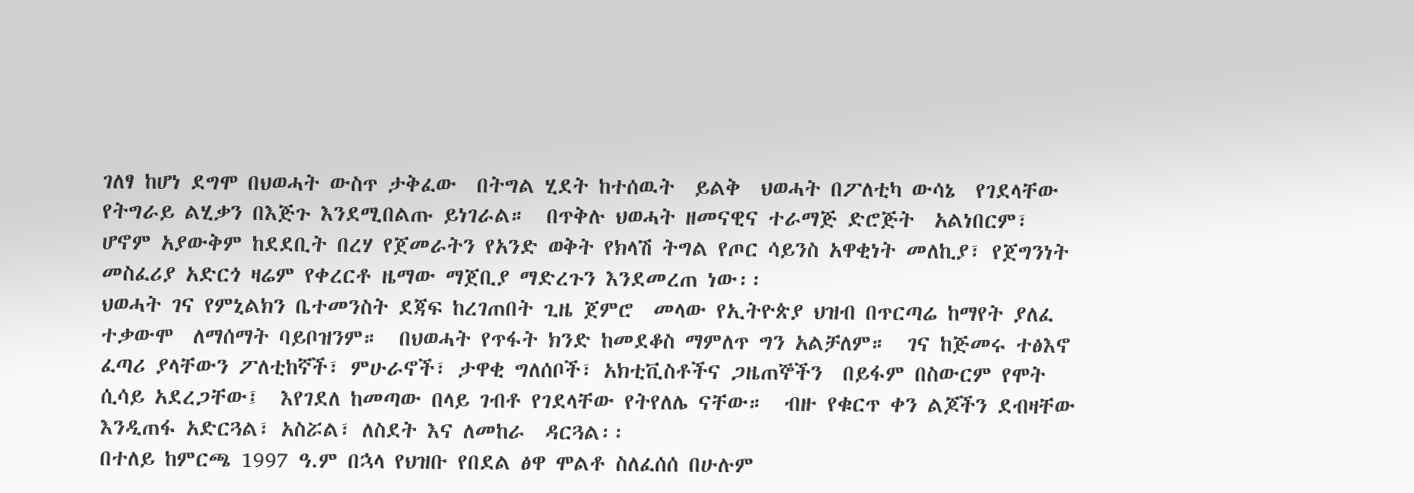ገለፃ ከሆነ ደግሞ በህወሓት ውስጥ ታቅፈው  በትግል ሂደት ከተሰዉት  ይልቅ  ህወሓት በፖለቲካ ውሳኔ  የገደላቸው የትግራይ ልሂቃን በእጅጉ እንደሚበልጡ ይነገራል።  በጥቅሉ ህወሓት ዘመናዊና ተራማጅ ድሮጅት  አልነበርም፣  ሆኖም አያውቅም ከደደቢት በረሃ የጀመራትን የአንድ ወቅት የክላሽ ትግል የጦር ሳይንስ አዋቂነት መለኪያ፣ የጀግንነት መስፈሪያ አድርጎ ዛሬም የቀረርቶ ዜማው ማጀቢያ ማድረጉን እንደመረጠ ነው፡፡
ህወሓት ገና የምኒልክን ቤተመንስት ደጃፍ ከረገጠበት ጊዜ ጀምሮ  መላው የኢትዮጵያ ህዝብ በጥርጣሬ ከማየት ያለፈ ተቃውሞ  ለማሰማት ባይቦዝንም።  በህወሓት የጥፋት ክንድ ከመደቆስ ማምለጥ ግን አልቻለም።  ገና ከጅመሩ ተፅእኖ ፈጣሪ ያላቸውን ፖለቲከኛች፣ ምሁራኖች፣ ታዋቂ ግለሰቦች፣ አክቲቪስቶችና ጋዜጠኞችን  በይፋም በስውርም የሞት ሲሳይ አደረጋቸው፤  እየገደለ ከመጣው በላይ ገብቶ የገደላቸው የትየለሌ ናቸው።  ብዙ የቁርጥ ቀን ልጆችን ደብዛቸው እንዲጠፋ አድርጓል፣ አስሯል፣ ለስደት እና ለመከራ  ዳርጓል፡፡
በተለይ ከምርጫ 1997 ዓ.ም በኋላ የህዝቡ የበደል ፅዋ ሞልቶ ስለፈሰሰ በሁሉም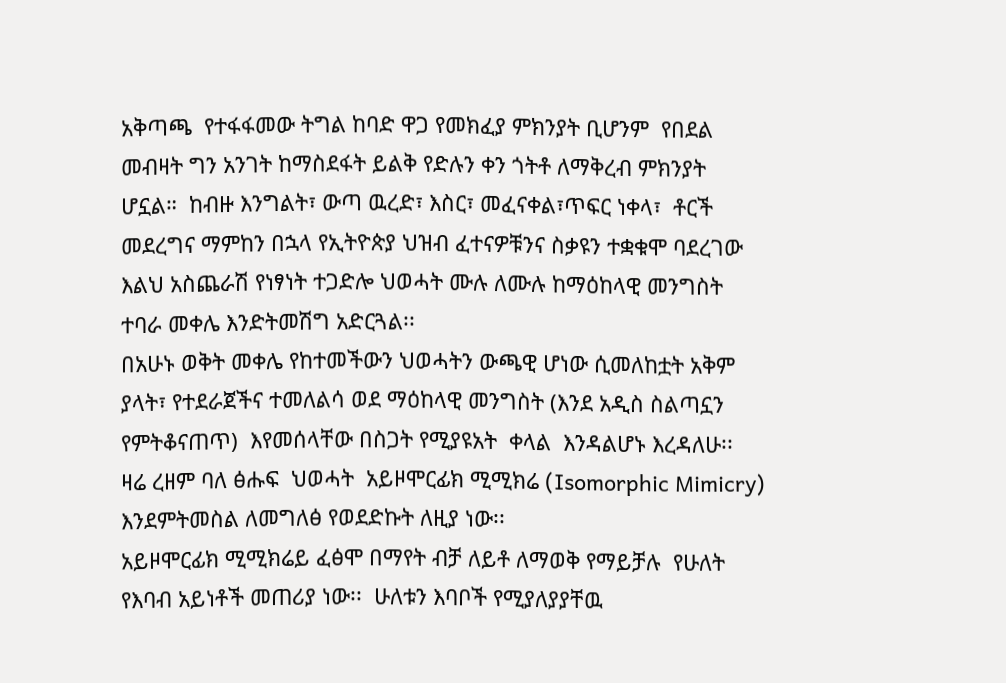አቅጣጫ  የተፋፋመው ትግል ከባድ ዋጋ የመክፈያ ምክንያት ቢሆንም  የበደል መብዛት ግን አንገት ከማስደፋት ይልቅ የድሉን ቀን ጎትቶ ለማቅረብ ምክንያት ሆኗል።  ከብዙ እንግልት፣ ውጣ ዉረድ፣ እስር፣ መፈናቀል፣ጥፍር ነቀላ፣  ቶርች መደረግና ማምከን በኋላ የኢትዮጵያ ህዝብ ፈተናዎቹንና ስቃዩን ተቋቁሞ ባደረገው እልህ አስጨራሽ የነፃነት ተጋድሎ ህወሓት ሙሉ ለሙሉ ከማዕከላዊ መንግስት ተባራ መቀሌ እንድትመሽግ አድርጓል፡፡
በአሁኑ ወቅት መቀሌ የከተመችውን ህወሓትን ውጫዊ ሆነው ሲመለከቷት አቅም ያላት፣ የተደራጀችና ተመለልሳ ወደ ማዕከላዊ መንግስት (እንደ አዲስ ስልጣኗን የምትቆናጠጥ)  እየመሰላቸው በስጋት የሚያዩአት  ቀላል  እንዳልሆኑ እረዳለሁ፡፡  ዛሬ ረዘም ባለ ፅሑፍ  ህወሓት  አይዞሞርፊክ ሚሚክሬ (Isomorphic Mimicry) እንደምትመስል ለመግለፅ የወደድኩት ለዚያ ነው፡፡
አይዞሞርፊክ ሚሚክሬይ ፈፅሞ በማየት ብቻ ለይቶ ለማወቅ የማይቻሉ  የሁለት የእባብ አይነቶች መጠሪያ ነው፡፡  ሁለቱን እባቦች የሚያለያያቸዉ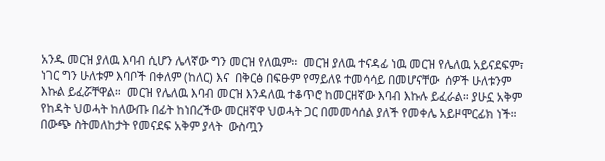አንዱ መርዝ ያለዉ እባብ ሲሆን ሌላኛው ግን መርዝ የለዉም፡፡  መርዝ ያለዉ ተናዳፊ ነዉ መርዝ የሌለዉ አይናደፍም፣ ነገር ግን ሁለቱም እባቦች በቀለም (ከለር) እና  በቅርፅ በፍፁም የማይለዩ ተመሳሳይ በመሆናቸው  ሰዎች ሁለቱንም እኩል ይፈሯቸዋል።  መርዝ የሌለዉ እባብ መርዝ እንዳለዉ ተቆጥሮ ከመርዘኛው እባብ እኩሉ ይፈራል። ያሁኗ አቅም የከዳት ህወሓት ከለውጡ በፊት ከነበረችው መርዘኛዋ ህወሓት ጋር በመመሳሰል ያለች የመቀሌ አይዞሞርፊክ ነች።   በውጭ ስትመለከታት የመናደፍ አቅም ያላት  ውስጧን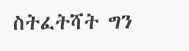ስትፈትሻት ግን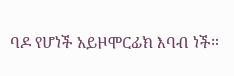ባዶ የሆነች አይዞሞርፊክ እባብ ነች።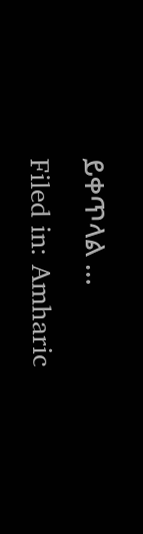ይቀጥላል …
Filed in: Amharic